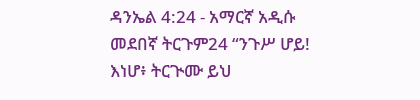ዳንኤል 4:24 - አማርኛ አዲሱ መደበኛ ትርጉም24 “ንጉሥ ሆይ! እነሆ፥ ትርጒሙ ይህ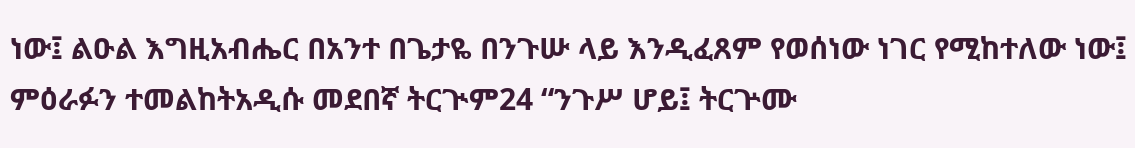ነው፤ ልዑል እግዚአብሔር በአንተ በጌታዬ በንጉሡ ላይ እንዲፈጸም የወሰነው ነገር የሚከተለው ነው፤ ምዕራፉን ተመልከትአዲሱ መደበኛ ትርጒም24 “ንጉሥ ሆይ፤ ትርጕሙ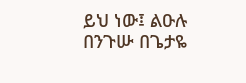ይህ ነው፤ ልዑሉ በንጉሡ በጌታዬ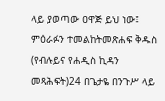ላይ ያወጣው ዐዋጅ ይህ ነው፤ ምዕራፉን ተመልከትመጽሐፍ ቅዱስ (የብሉይና የሐዲስ ኪዳን መጻሕፍት)24 በጌታዬ በንጉሥ ላይ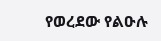የወረደው የልዑሉ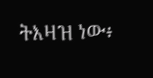ትእዛዝ ነው፥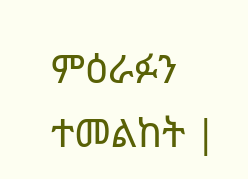ምዕራፉን ተመልከት |